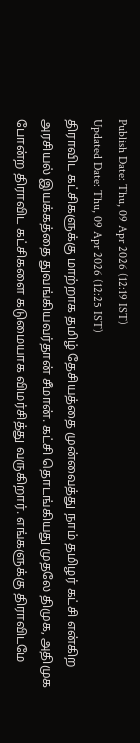Publish Date: Thu, 09 Apr 2026 (12:19 IST)
Updated Date: Thu, 09 Apr 2026 (12:25 IST)
திராவிட கட்சிகளுக்கு மாற்றாக தமிழ் தேசியத்தை முன்வைத்து நாம் தமிழர் கட்சி என்கிற அரசியல் இயக்கத்தை துவங்கியவர்தான் சீமான். கட்சி தொடங்கியது முதலே திமுக, அதிமுக போன்ற திராவிட கட்சிகளை கடுமையாக விமர்சித்து வருகிறார். எங்களுக்கு திராவிடமே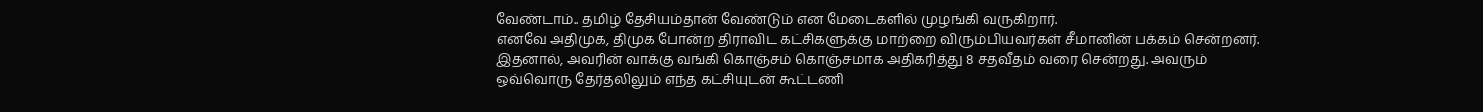வேண்டாம்.. தமிழ் தேசியம்தான் வேண்டும் என மேடைகளில் முழங்கி வருகிறார்.
எனவே அதிமுக, திமுக போன்ற திராவிட கட்சிகளுக்கு மாற்றை விரும்பியவர்கள் சீமானின் பக்கம் சென்றனர். இதனால், அவரின் வாக்கு வங்கி கொஞ்சம் கொஞ்சமாக அதிகரித்து 8 சதவீதம் வரை சென்றது. அவரும் ஒவ்வொரு தேர்தலிலும் எந்த கட்சியுடன் கூட்டணி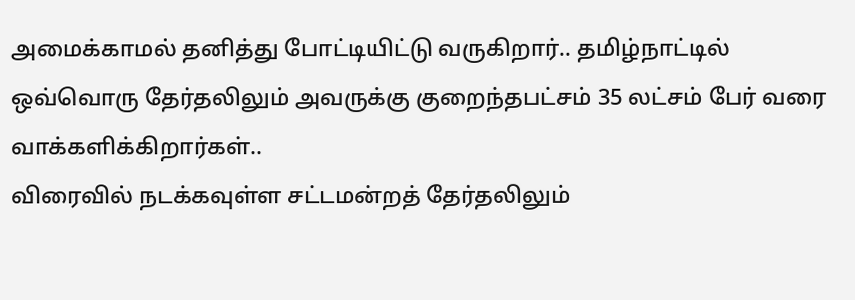அமைக்காமல் தனித்து போட்டியிட்டு வருகிறார்.. தமிழ்நாட்டில் ஒவ்வொரு தேர்தலிலும் அவருக்கு குறைந்தபட்சம் 35 லட்சம் பேர் வரை வாக்களிக்கிறார்கள்..
விரைவில் நடக்கவுள்ள சட்டமன்றத் தேர்தலிலும்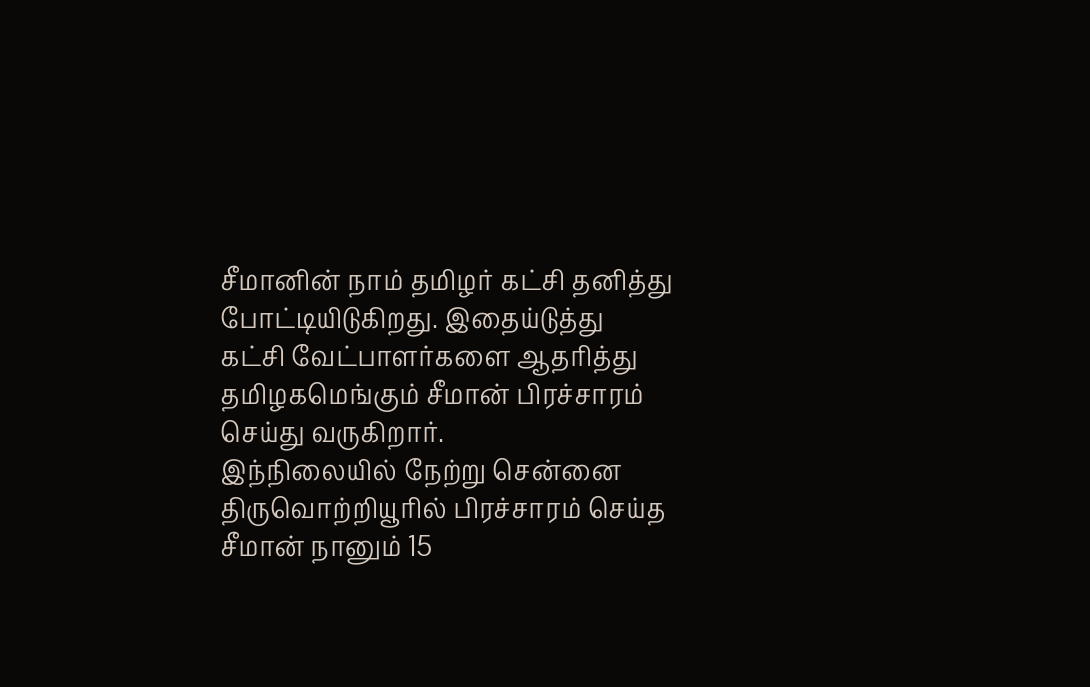சீமானின் நாம் தமிழர் கட்சி தனித்து போட்டியிடுகிறது. இதைய்டுத்து கட்சி வேட்பாளர்களை ஆதரித்து தமிழகமெங்கும் சீமான் பிரச்சாரம் செய்து வருகிறார்.
இந்நிலையில் நேற்று சென்னை திருவொற்றியூரில் பிரச்சாரம் செய்த சீமான் நானும் 15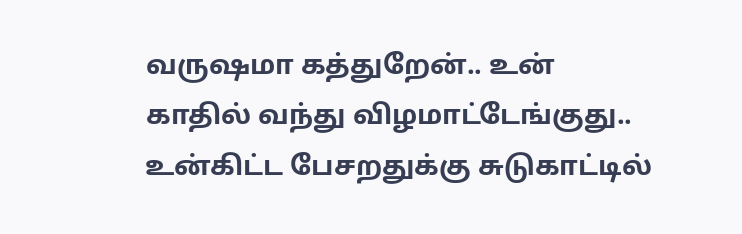வருஷமா கத்துறேன்.. உன் காதில் வந்து விழமாட்டேங்குது.. உன்கிட்ட பேசறதுக்கு சுடுகாட்டில்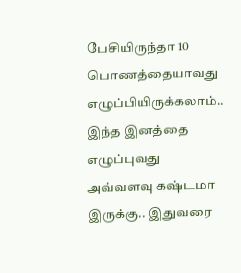பேசியிருந்தா 10 பொணத்தையாவது எழுப்பியிருக்கலாம்.. இந்த இனத்தை எழுப்புவது அவ்வளவு கஷ்டமா இருக்கு.. இதுவரை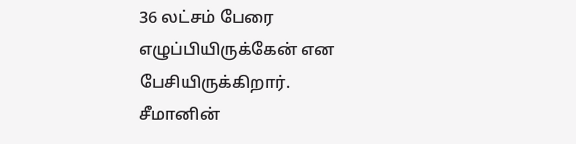36 லட்சம் பேரை எழுப்பியிருக்கேன் என பேசியிருக்கிறார். சீமானின்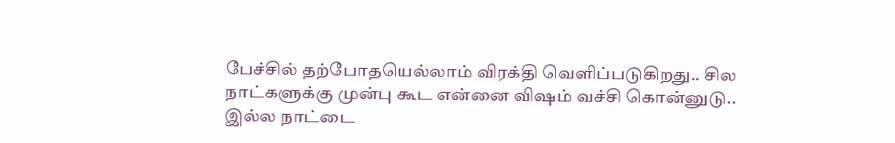பேச்சில் தற்போதயெல்லாம் விரக்தி வெளிப்படுகிறது.. சில நாட்களுக்கு முன்பு கூட என்னை விஷம் வச்சி கொன்னுடு.. இல்ல நாட்டை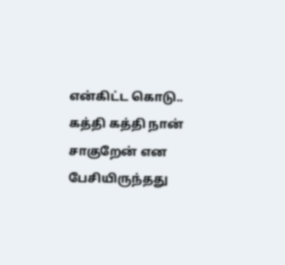என்கிட்ட கொடு.. கத்தி கத்தி நான் சாகுறேன் என பேசியிருந்தது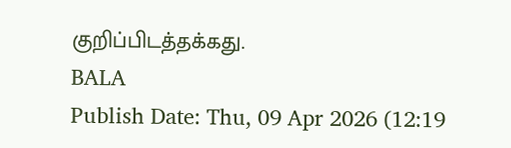குறிப்பிடத்தக்கது.
BALA
Publish Date: Thu, 09 Apr 2026 (12:19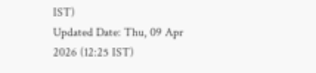IST)
Updated Date: Thu, 09 Apr 2026 (12:25 IST)